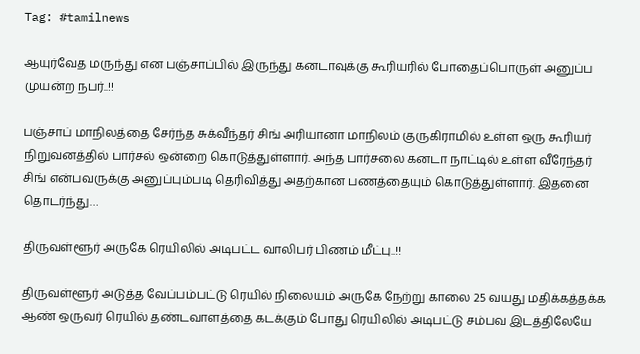Tag: #tamilnews

ஆயுர்வேத மருந்து என பஞ்சாப்பில் இருந்து கனடாவுக்கு கூரியரில் போதைப்பொருள் அனுப்ப முயன்ற நபர்..!!

பஞ்சாப் மாநிலத்தை சேர்ந்த சுக்வீந்தர் சிங் அரியானா மாநிலம் குருகிராமில் உள்ள ஒரு கூரியர் நிறுவனத்தில் பார்சல் ஒன்றை கொடுத்துள்ளார். அந்த பார்சலை கனடா நாட்டில் உள்ள வீரேந்தர் சிங் என்பவருக்கு அனுப்பும்படி தெரிவித்து அதற்கான பணத்தையும் கொடுத்துள்ளார். இதனை தொடர்ந்து…

திருவள்ளூர் அருகே ரெயிலில் அடிபட்ட வாலிபர் பிணம் மீட்பு..!!

திருவள்ளூர் அடுத்த வேப்பம்பட்டு ரெயில் நிலையம் அருகே நேற்று காலை 25 வயது மதிக்கத்தக்க ஆண் ஒருவர் ரெயில் தண்டவாளத்தை கடக்கும் போது ரெயிலில் அடிபட்டு சம்பவ இடத்திலேயே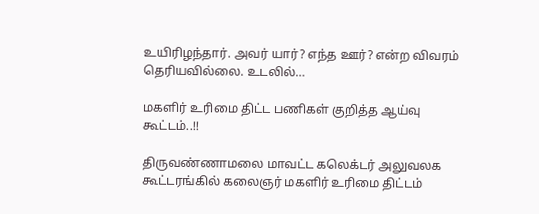உயிரிழந்தார். அவர் யார்? எந்த ஊர்? என்ற விவரம் தெரியவில்லை. உடலில்…

மகளிர் உரிமை திட்ட பணிகள் குறித்த ஆய்வு கூட்டம்..!!

திருவண்ணாமலை மாவட்ட கலெக்டர் அலுவலக கூட்டரங்கில் கலைஞர் மகளிர் உரிமை திட்டம்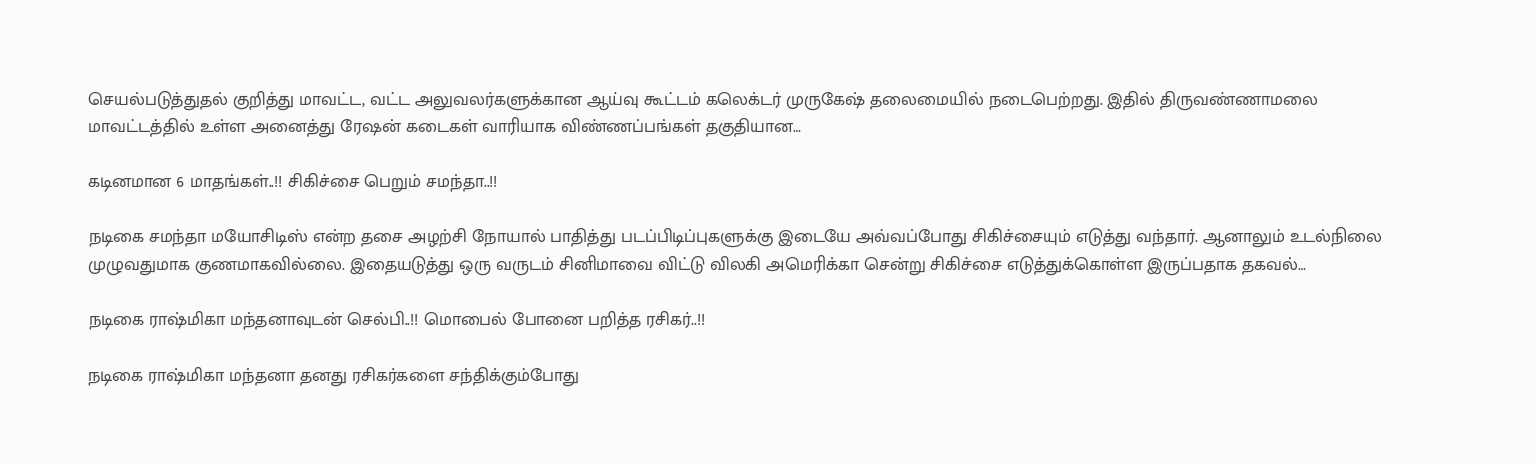செயல்படுத்துதல் குறித்து மாவட்ட, வட்ட அலுவலர்களுக்கான ஆய்வு கூட்டம் கலெக்டர் முருகேஷ் தலைமையில் நடைபெற்றது. இதில் திருவண்ணாமலை மாவட்டத்தில் உள்ள அனைத்து ரேஷன் கடைகள் வாரியாக விண்ணப்பங்கள் தகுதியான…

கடினமான 6 மாதங்கள்..!! சிகிச்சை பெறும் சமந்தா..!!

நடிகை சமந்தா மயோசிடிஸ் என்ற தசை அழற்சி நோயால் பாதித்து படப்பிடிப்புகளுக்கு இடையே அவ்வப்போது சிகிச்சையும் எடுத்து வந்தார். ஆனாலும் உடல்நிலை முழுவதுமாக குணமாகவில்லை. இதையடுத்து ஒரு வருடம் சினிமாவை விட்டு விலகி அமெரிக்கா சென்று சிகிச்சை எடுத்துக்கொள்ள இருப்பதாக தகவல்…

நடிகை ராஷ்மிகா மந்தனாவுடன் செல்பி..!! மொபைல் போனை பறித்த ரசிகர்..!!

நடிகை ராஷ்மிகா மந்தனா தனது ரசிகர்களை சந்திக்கும்போது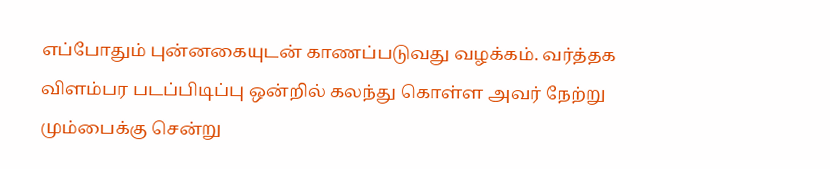எப்போதும் புன்னகையுடன் காணப்படுவது வழக்கம். வர்த்தக விளம்பர படப்பிடிப்பு ஒன்றில் கலந்து கொள்ள அவர் நேற்று மும்பைக்கு சென்று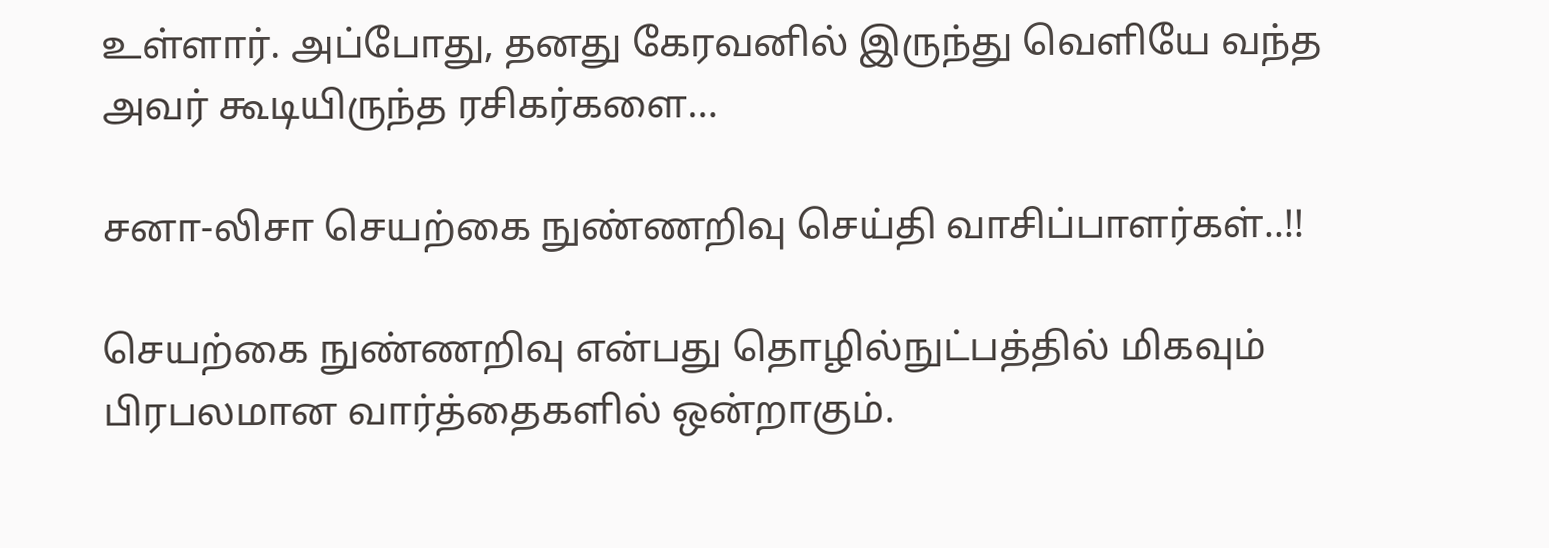உள்ளார். அப்போது, தனது கேரவனில் இருந்து வெளியே வந்த அவர் கூடியிருந்த ரசிகர்களை…

சனா-லிசா செயற்கை நுண்ணறிவு செய்தி வாசிப்பாளர்கள்..!!

செயற்கை நுண்ணறிவு என்பது தொழில்நுட்பத்தில் மிகவும் பிரபலமான வார்த்தைகளில் ஒன்றாகும்.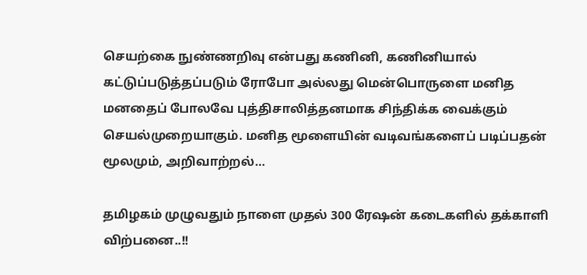செயற்கை நுண்ணறிவு என்பது கணினி, கணினியால் கட்டுப்படுத்தப்படும் ரோபோ அல்லது மென்பொருளை மனித மனதைப் போலவே புத்திசாலித்தனமாக சிந்திக்க வைக்கும் செயல்முறையாகும். மனித மூளையின் வடிவங்களைப் படிப்பதன் மூலமும், அறிவாற்றல்…

தமிழகம் முழுவதும் நாளை முதல் 300 ரேஷன் கடைகளில் தக்காளி விற்பனை..!!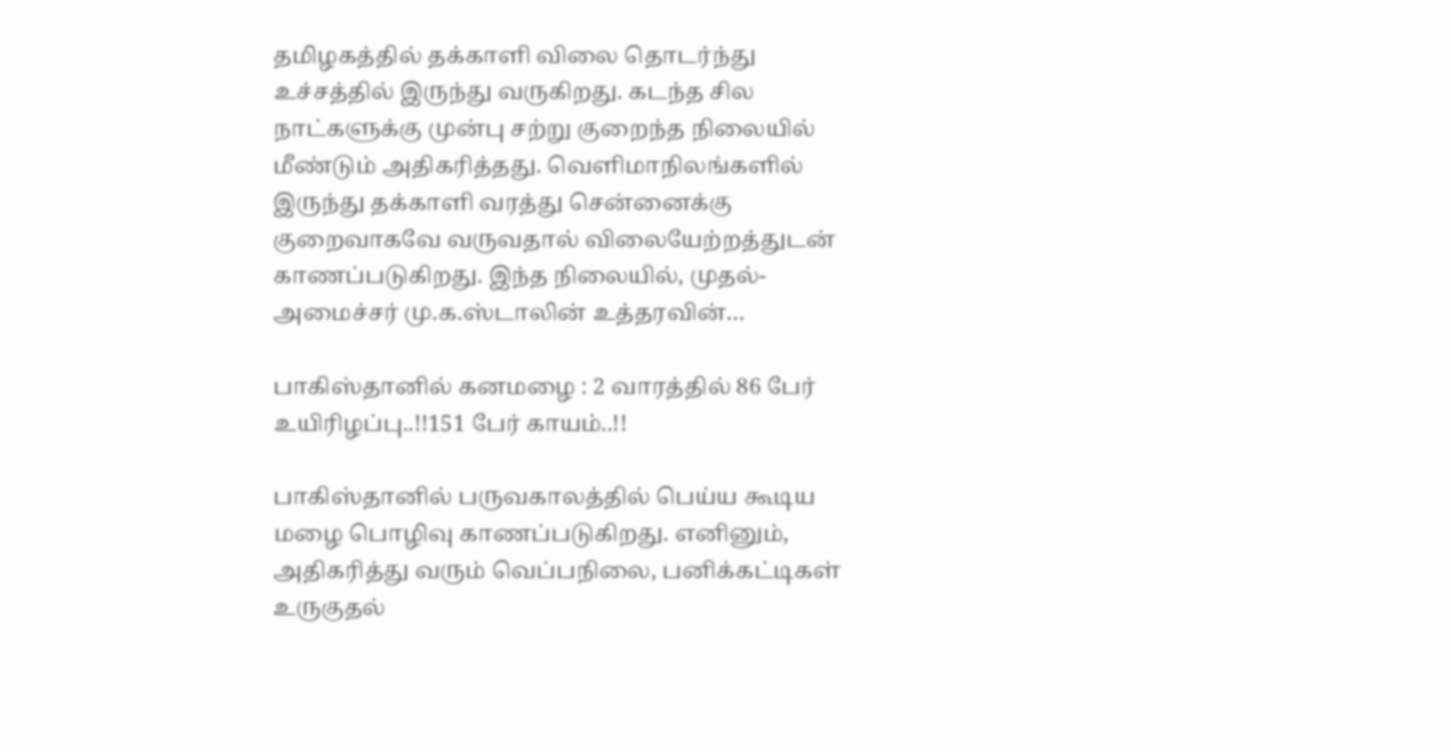தமிழகத்தில் தக்காளி விலை தொடர்ந்து உச்சத்தில் இருந்து வருகிறது. கடந்த சில நாட்களுக்கு முன்பு சற்று குறைந்த நிலையில் மீண்டும் அதிகரித்தது. வெளிமாநிலங்களில் இருந்து தக்காளி வரத்து சென்னைக்கு குறைவாகவே வருவதால் விலையேற்றத்துடன் காணப்படுகிறது. இந்த நிலையில், முதல்-அமைச்சர் மு.க.ஸ்டாலின் உத்தரவின்…

பாகிஸ்தானில் கனமழை : 2 வாரத்தில் 86 பேர் உயிரிழப்பு..!!151 பேர் காயம்..!!

பாகிஸ்தானில் பருவகாலத்தில் பெய்ய கூடிய மழை பொழிவு காணப்படுகிறது. எனினும், அதிகரித்து வரும் வெப்பநிலை, பனிக்கட்டிகள் உருகுதல்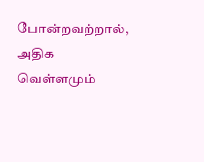போன்றவற்றால், அதிக வெள்ளமும்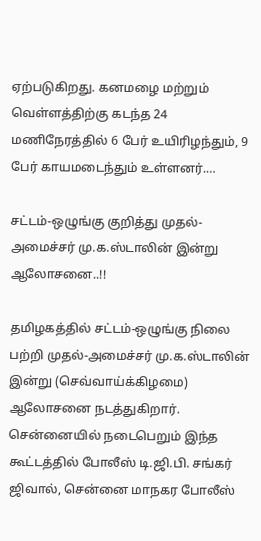ஏற்படுகிறது. கனமழை மற்றும் வெள்ளத்திற்கு கடந்த 24 மணிநேரத்தில் 6 பேர் உயிரிழந்தும், 9 பேர் காயமடைந்தும் உள்ளனர்.…

சட்டம்-ஒழுங்கு குறித்து முதல்-அமைச்சர் மு.க.ஸ்டாலின் இன்று ஆலோசனை..!!

தமிழகத்தில் சட்டம்-ஒழுங்கு நிலை பற்றி முதல்-அமைச்சர் மு.க.ஸ்டாலின் இன்று (செவ்வாய்க்கிழமை) ஆலோசனை நடத்துகிறார். சென்னையில் நடைபெறும் இந்த கூட்டத்தில் போலீஸ் டி.ஜி.பி. சங்கர் ஜிவால், சென்னை மாநகர போலீஸ்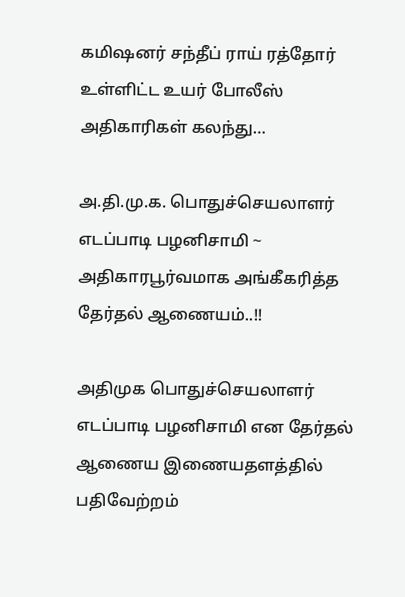கமிஷனர் சந்தீப் ராய் ரத்தோர் உள்ளிட்ட உயர் போலீஸ் அதிகாரிகள் கலந்து…

அ.தி.மு.க. பொதுச்செயலாளர் எடப்பாடி பழனிசாமி ~ அதிகாரபூர்வமாக அங்கீகரித்த தேர்தல் ஆணையம்..!!

அதிமுக பொதுச்செயலாளர் எடப்பாடி பழனிசாமி என தேர்தல் ஆணைய இணையதளத்தில் பதிவேற்றம்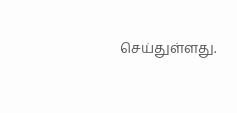செய்துள்ளது.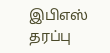இபிஎஸ் தரப்பு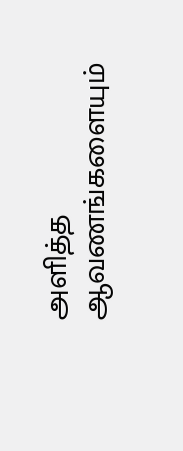அளித்த ஆவணங்களையும்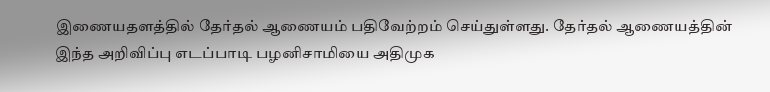இணையதளத்தில் தேர்தல் ஆணையம் பதிவேற்றம் செய்துள்ளது. தேர்தல் ஆணையத்தின் இந்த அறிவிப்பு எடப்பாடி பழனிசாமியை அதிமுக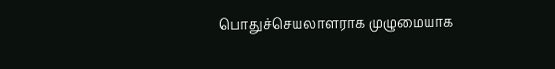பொதுச்செயலாளராக முழுமையாக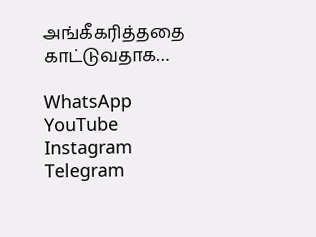அங்கீகரித்ததை காட்டுவதாக…

WhatsApp
YouTube
Instagram
Telegram